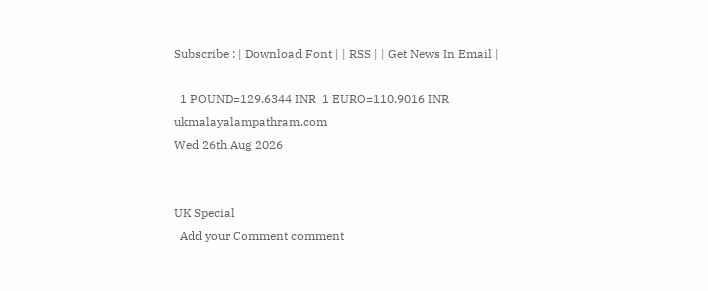Subscribe : | Download Font | | RSS | | Get News In Email |

  1 POUND=129.6344 INR  1 EURO=110.9016 INR
ukmalayalampathram.com
Wed 26th Aug 2026


UK Special
  Add your Comment comment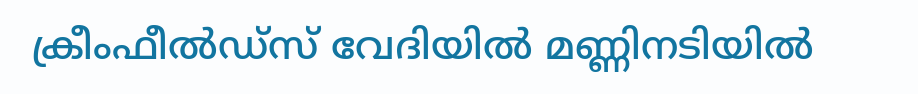ക്രീംഫീല്‍ഡ്‌സ് വേദിയില്‍ മണ്ണിനടിയില്‍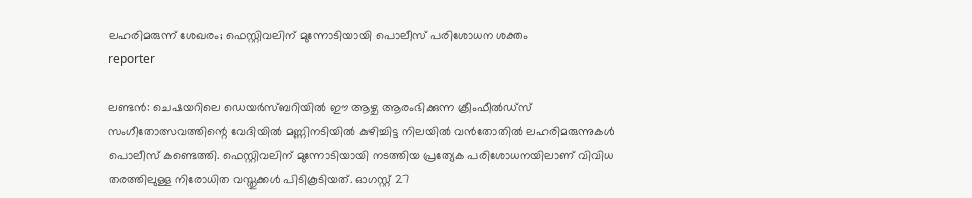ലഹരിമരുന്ന് ശേഖരം; ഫെസ്റ്റിവലിന് മുന്നോടിയായി പൊലീസ് പരിശോധന ശക്തം
reporter

ലണ്ടന്‍: ചെഷയറിലെ ഡെയര്‍സ്ബറിയില്‍ ഈ ആഴ്ച ആരംഭിക്കുന്ന ക്രീംഫീല്‍ഡ്‌സ് സംഗീതോത്സവത്തിന്റെ വേദിയില്‍ മണ്ണിനടിയില്‍ കുഴിച്ചിട്ട നിലയില്‍ വന്‍തോതില്‍ ലഹരിമരുന്നുകള്‍ പൊലീസ് കണ്ടെത്തി. ഫെസ്റ്റിവലിന് മുന്നോടിയായി നടത്തിയ പ്രത്യേക പരിശോധനയിലാണ് വിവിധ തരത്തിലുള്ള നിരോധിത വസ്തുക്കള്‍ പിടികൂടിയത്. ഓഗസ്റ്റ് 27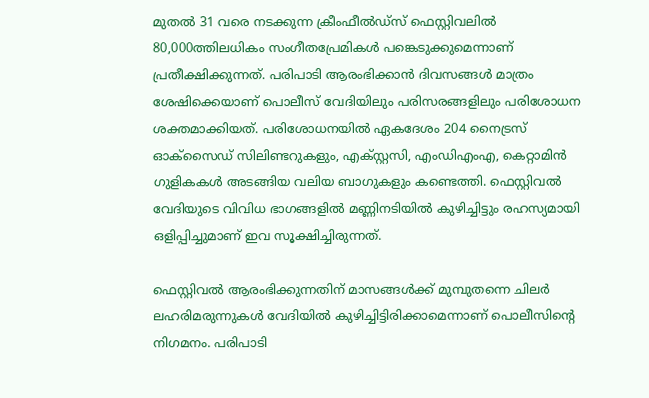മുതല്‍ 31 വരെ നടക്കുന്ന ക്രീംഫീല്‍ഡ്‌സ് ഫെസ്റ്റിവലില്‍ 80,000ത്തിലധികം സംഗീതപ്രേമികള്‍ പങ്കെടുക്കുമെന്നാണ് പ്രതീക്ഷിക്കുന്നത്. പരിപാടി ആരംഭിക്കാന്‍ ദിവസങ്ങള്‍ മാത്രം ശേഷിക്കെയാണ് പൊലീസ് വേദിയിലും പരിസരങ്ങളിലും പരിശോധന ശക്തമാക്കിയത്. പരിശോധനയില്‍ ഏകദേശം 204 നൈട്രസ് ഓക്‌സൈഡ് സിലിണ്ടറുകളും, എക്സ്റ്റസി, എംഡിഎംഎ, കെറ്റാമിന്‍ ഗുളികകള്‍ അടങ്ങിയ വലിയ ബാഗുകളും കണ്ടെത്തി. ഫെസ്റ്റിവല്‍ വേദിയുടെ വിവിധ ഭാഗങ്ങളില്‍ മണ്ണിനടിയില്‍ കുഴിച്ചിട്ടും രഹസ്യമായി ഒളിപ്പിച്ചുമാണ് ഇവ സൂക്ഷിച്ചിരുന്നത്.

ഫെസ്റ്റിവല്‍ ആരംഭിക്കുന്നതിന് മാസങ്ങള്‍ക്ക് മുമ്പുതന്നെ ചിലര്‍ ലഹരിമരുന്നുകള്‍ വേദിയില്‍ കുഴിച്ചിട്ടിരിക്കാമെന്നാണ് പൊലീസിന്റെ നിഗമനം. പരിപാടി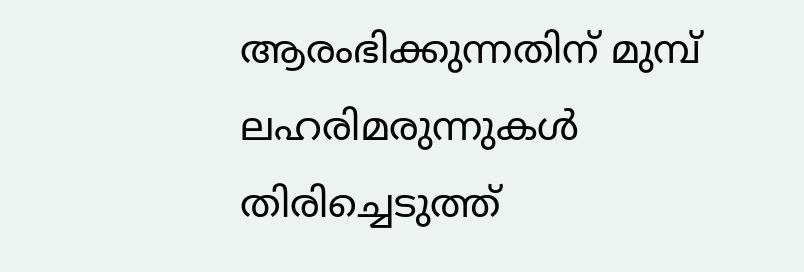ആരംഭിക്കുന്നതിന് മുമ്പ് ലഹരിമരുന്നുകള്‍ തിരിച്ചെടുത്ത്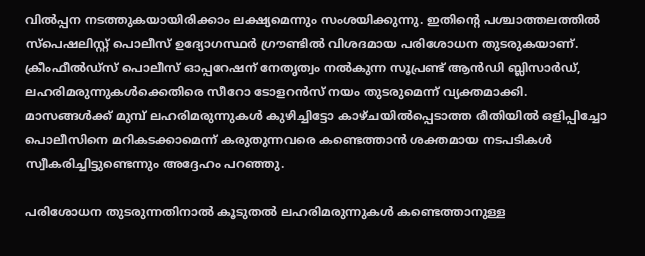വില്‍പ്പന നടത്തുകയായിരിക്കാം ലക്ഷ്യമെന്നും സംശയിക്കുന്നു. ഇതിന്റെ പശ്ചാത്തലത്തില്‍ സ്‌പെഷലിസ്റ്റ് പൊലീസ് ഉദ്യോഗസ്ഥര്‍ ഗ്രൗണ്ടില്‍ വിശദമായ പരിശോധന തുടരുകയാണ്. ക്രീംഫീല്‍ഡ്‌സ് പൊലീസ് ഓപ്പറേഷന് നേതൃത്വം നല്‍കുന്ന സൂപ്രണ്ട് ആന്‍ഡി ബ്ലിസാര്‍ഡ്, ലഹരിമരുന്നുകള്‍ക്കെതിരെ സീറോ ടോളറന്‍സ് നയം തുടരുമെന്ന് വ്യക്തമാക്കി. മാസങ്ങള്‍ക്ക് മുമ്പ് ലഹരിമരുന്നുകള്‍ കുഴിച്ചിട്ടോ കാഴ്ചയില്‍പ്പെടാത്ത രീതിയില്‍ ഒളിപ്പിച്ചോ പൊലീസിനെ മറികടക്കാമെന്ന് കരുതുന്നവരെ കണ്ടെത്താന്‍ ശക്തമായ നടപടികള്‍ സ്വീകരിച്ചിട്ടുണ്ടെന്നും അദ്ദേഹം പറഞ്ഞു.

പരിശോധന തുടരുന്നതിനാല്‍ കൂടുതല്‍ ലഹരിമരുന്നുകള്‍ കണ്ടെത്താനുള്ള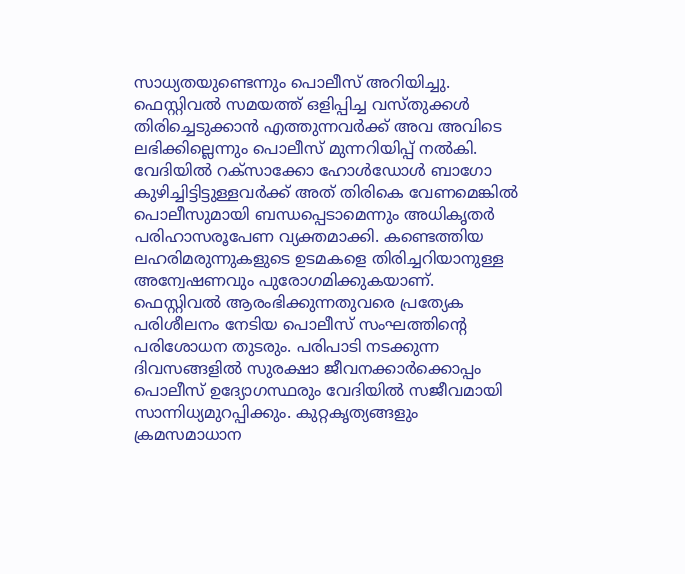സാധ്യതയുണ്ടെന്നും പൊലീസ് അറിയിച്ചു. ഫെസ്റ്റിവല്‍ സമയത്ത് ഒളിപ്പിച്ച വസ്തുക്കള്‍ തിരിച്ചെടുക്കാന്‍ എത്തുന്നവര്‍ക്ക് അവ അവിടെ ലഭിക്കില്ലെന്നും പൊലീസ് മുന്നറിയിപ്പ് നല്‍കി. വേദിയില്‍ റക്‌സാക്കോ ഹോള്‍ഡോള്‍ ബാഗോ കുഴിച്ചിട്ടിട്ടുള്ളവര്‍ക്ക് അത് തിരികെ വേണമെങ്കില്‍ പൊലീസുമായി ബന്ധപ്പെടാമെന്നും അധികൃതര്‍ പരിഹാസരൂപേണ വ്യക്തമാക്കി. കണ്ടെത്തിയ ലഹരിമരുന്നുകളുടെ ഉടമകളെ തിരിച്ചറിയാനുള്ള അന്വേഷണവും പുരോഗമിക്കുകയാണ്. ഫെസ്റ്റിവല്‍ ആരംഭിക്കുന്നതുവരെ പ്രത്യേക പരിശീലനം നേടിയ പൊലീസ് സംഘത്തിന്റെ പരിശോധന തുടരും. പരിപാടി നടക്കുന്ന ദിവസങ്ങളില്‍ സുരക്ഷാ ജീവനക്കാര്‍ക്കൊപ്പം പൊലീസ് ഉദ്യോഗസ്ഥരും വേദിയില്‍ സജീവമായി സാന്നിധ്യമുറപ്പിക്കും. കുറ്റകൃത്യങ്ങളും ക്രമസമാധാന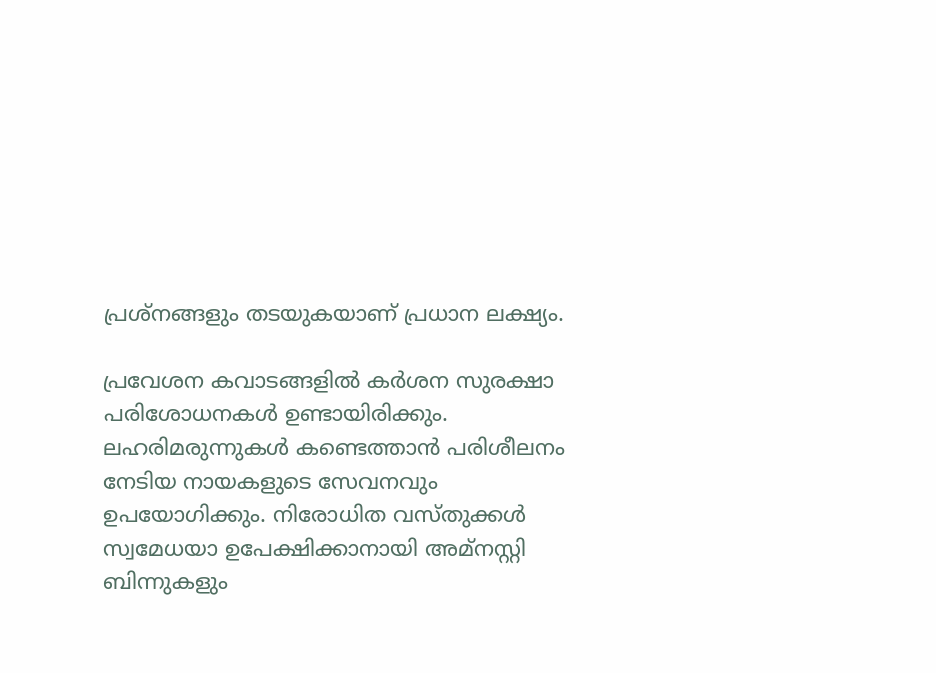പ്രശ്‌നങ്ങളും തടയുകയാണ് പ്രധാന ലക്ഷ്യം.

പ്രവേശന കവാടങ്ങളില്‍ കര്‍ശന സുരക്ഷാ പരിശോധനകള്‍ ഉണ്ടായിരിക്കും. ലഹരിമരുന്നുകള്‍ കണ്ടെത്താന്‍ പരിശീലനം നേടിയ നായകളുടെ സേവനവും ഉപയോഗിക്കും. നിരോധിത വസ്തുക്കള്‍ സ്വമേധയാ ഉപേക്ഷിക്കാനായി അമ്‌നസ്റ്റി ബിന്നുകളും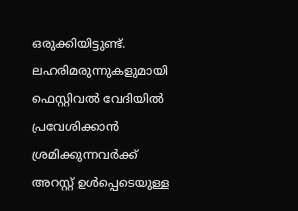ഒരുക്കിയിട്ടുണ്ട്. ലഹരിമരുന്നുകളുമായി ഫെസ്റ്റിവല്‍ വേദിയില്‍ പ്രവേശിക്കാന്‍ ശ്രമിക്കുന്നവര്‍ക്ക് അറസ്റ്റ് ഉള്‍പ്പെടെയുള്ള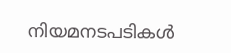നിയമനടപടികള്‍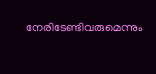നേരിടേണ്ടിവരുമെന്നും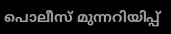പൊലീസ് മുന്നറിയിപ്പ്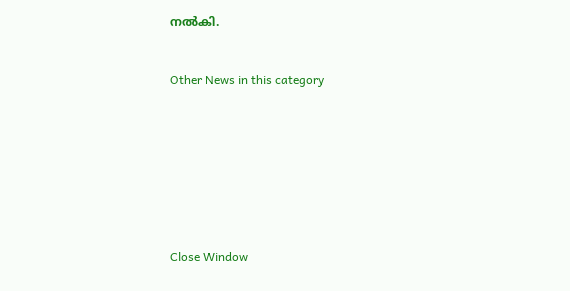നല്‍കി.


Other News in this category








Close Window